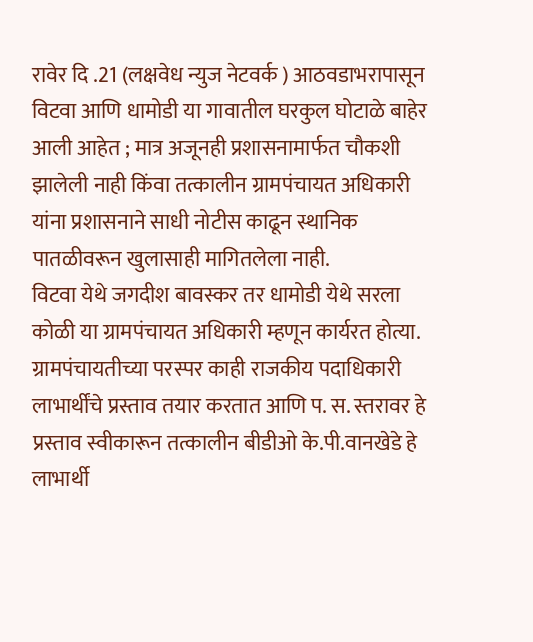रावेर दि .21 (लक्षवेध न्युज नेटवर्क ) आठवडाभरापासून विटवा आणि धामोडी या गावातील घरकुल घोटाळे बाहेर आली आहेत ; मात्र अजूनही प्रशासनामार्फत चौकशी झालेली नाही किंवा तत्कालीन ग्रामपंचायत अधिकारी यांना प्रशासनाने साधी नोटीस काढून स्थानिक पातळीवरून खुलासाही मागितलेला नाही.
विटवा येथे जगदीश बावस्कर तर धामोडी येथे सरला कोळी या ग्रामपंचायत अधिकारी म्हणून कार्यरत होत्या. ग्रामपंचायतीच्या परस्पर काही राजकीय पदाधिकारी लाभार्थींचे प्रस्ताव तयार करतात आणि प. स. स्तरावर हे प्रस्ताव स्वीकारून तत्कालीन बीडीओ के.पी.वानखेडे हे लाभार्थी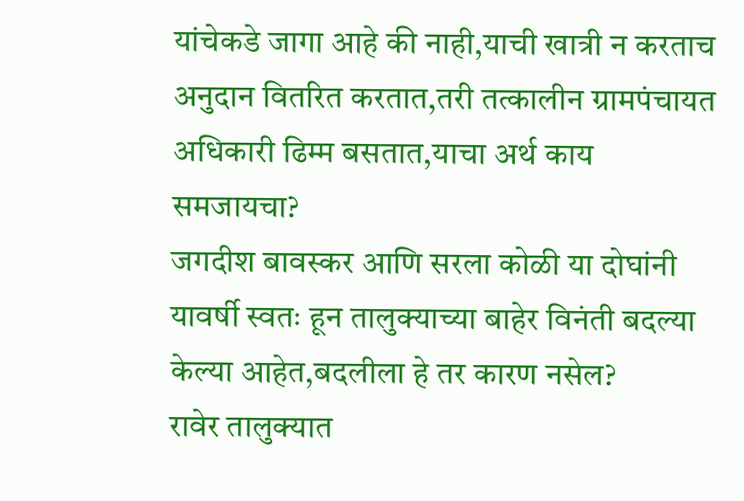यांचेकडे जागा आहे की नाही,याची खात्री न करताच अनुदान वितरित करतात,तरी तत्कालीन ग्रामपंचायत अधिकारी ढिम्म बसतात,याचा अर्थ काय समजायचा?
जगदीश बावस्कर आणि सरला कोळी या दोघांनी यावर्षी स्वतः हून तालुक्याच्या बाहेर विनंती बदल्या केल्या आहेत,बदलीला हे तर कारण नसेल?
रावेर तालुक्यात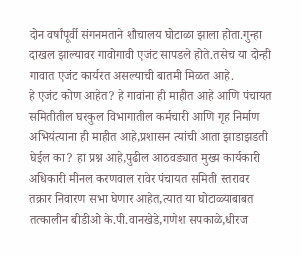दोन वर्षांपूर्वी संगनमताने शौचालय घोटाळा झाला होता.गुन्हा दाखल झाल्यावर गावोगावी एजंट सापडले होते.तसेच या दोन्ही गावात एजंट कार्यरत असल्याची बातमी मिळत आहे.
हे एजंट कोण आहेत? हे गावांना ही माहीत आहे आणि पंचायत समितीतील घरकुल विभागातील कर्मचारी आणि गृह निर्माण अभियंत्याना ही माहीत आहे,प्रशासन त्यांची आता झाडाझडती घेईल का? हा प्रश्न आहे,पुढील आठवड्यात मुख्य कार्यकारी अधिकारी मीनल करणवाल रावेर पंचायत समिती स्तरावर तक्रार निवारण सभा घेणार आहेत,त्यात या घोटाळ्याबाबत तत्कालीन बीडीओ के.पी.वानखेडे,गणेश सपकाळे,धीरज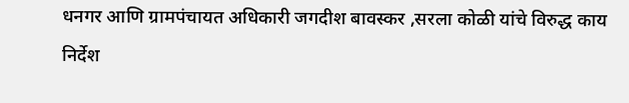धनगर आणि ग्रामपंचायत अधिकारी जगदीश बावस्कर ,सरला कोळी यांचे विरुद्ध काय निर्देश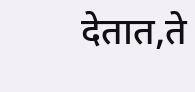देतात,ते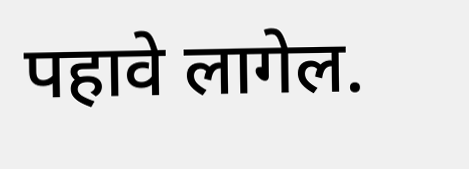पहावे लागेल.